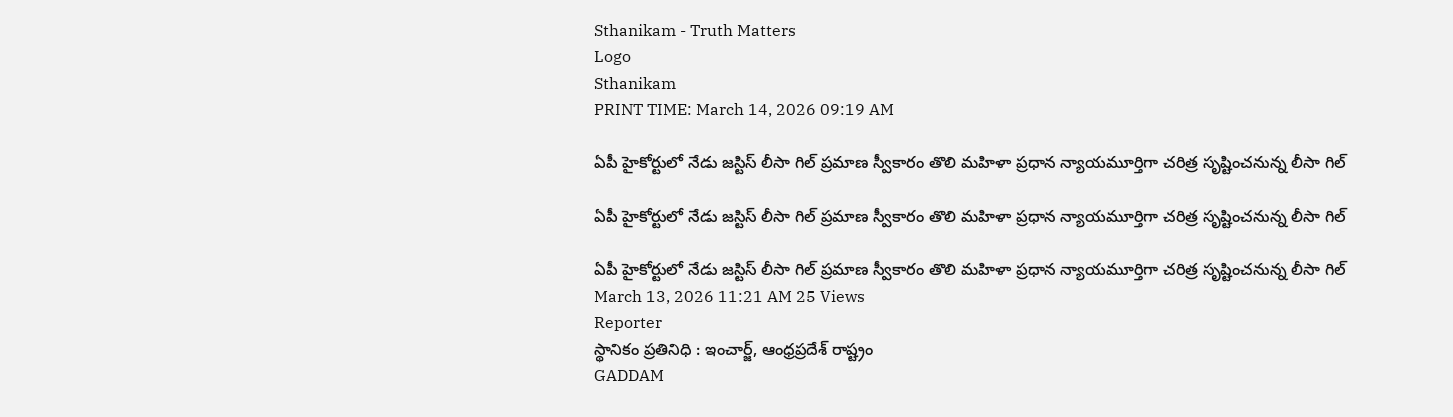Sthanikam - Truth Matters
Logo
Sthanikam
PRINT TIME: March 14, 2026 09:19 AM

ఏపీ హైకోర్టులో నేడు జస్టిస్ లీసా గిల్ ప్రమాణ స్వీకారం తొలి మహిళా ప్రధాన న్యాయమూర్తిగా చరిత్ర సృష్టించనున్న లీసా గిల్

ఏపీ హైకోర్టులో నేడు జస్టిస్ లీసా గిల్ ప్రమాణ స్వీకారం తొలి మహిళా ప్రధాన న్యాయమూర్తిగా చరిత్ర సృష్టించనున్న లీసా గిల్

ఏపీ హైకోర్టులో నేడు జస్టిస్ లీసా గిల్ ప్రమాణ స్వీకారం తొలి మహిళా ప్రధాన న్యాయమూర్తిగా చరిత్ర సృష్టించనున్న లీసా గిల్
March 13, 2026 11:21 AM 25 Views
Reporter
స్థానికం ప్రతినిధి : ఇంచార్జ్, ఆంధ్రప్రదేశ్ రాష్ట్రం
GADDAM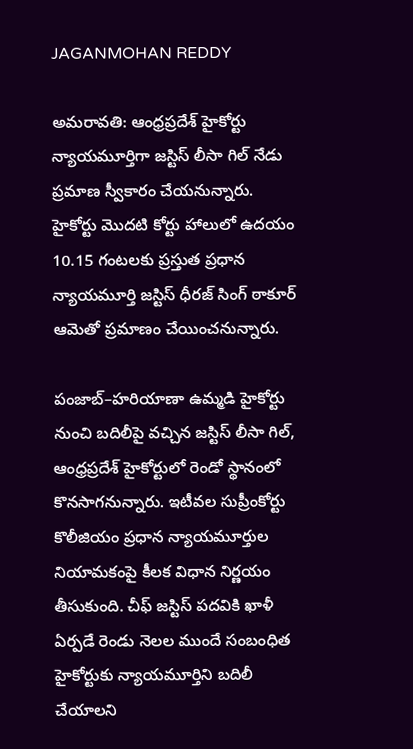JAGANMOHAN REDDY

అమరావతి: ఆంధ్రప్రదేశ్ హైకోర్టు న్యాయమూర్తిగా జస్టిస్ లీసా గిల్ నేడు ప్రమాణ స్వీకారం చేయనున్నారు. హైకోర్టు మొదటి కోర్టు హాలులో ఉదయం 10.15 గంటలకు ప్రస్తుత ప్రధాన న్యాయమూర్తి జస్టిస్ ధీరజ్ సింగ్ ఠాకూర్ ఆమెతో ప్రమాణం చేయించనున్నారు.

పంజాబ్–హరియాణా ఉమ్మడి హైకోర్టు నుంచి బదిలీపై వచ్చిన జస్టిస్ లీసా గిల్, ఆంధ్రప్రదేశ్ హైకోర్టులో రెండో స్థానంలో కొనసాగనున్నారు. ఇటీవల సుప్రీంకోర్టు కొలీజియం ప్రధాన న్యాయమూర్తుల నియామకంపై కీలక విధాన నిర్ణయం తీసుకుంది. చీఫ్ జస్టిస్ పదవికి ఖాళీ ఏర్పడే రెండు నెలల ముందే సంబంధిత హైకోర్టుకు న్యాయమూర్తిని బదిలీ చేయాలని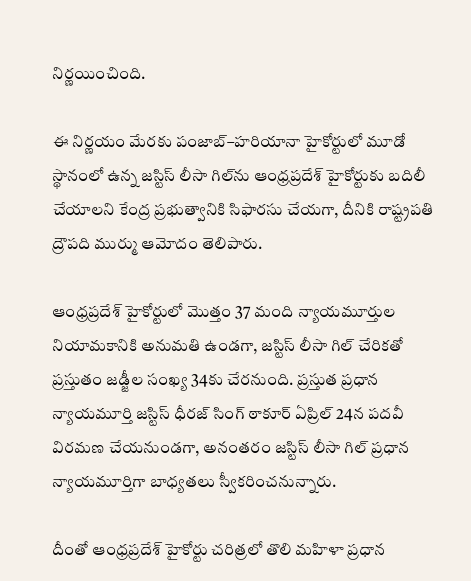నిర్ణయించింది.

ఈ నిర్ణయం మేరకు పంజాబ్–హరియానా హైకోర్టులో మూడో స్థానంలో ఉన్న జస్టిస్ లీసా గిల్‌ను ఆంధ్రప్రదేశ్ హైకోర్టుకు బదిలీ చేయాలని కేంద్ర ప్రభుత్వానికి సిఫారసు చేయగా, దీనికి రాష్ట్రపతి ద్రౌపది ముర్ము ఆమోదం తెలిపారు.

ఆంధ్రప్రదేశ్ హైకోర్టులో మొత్తం 37 మంది న్యాయమూర్తుల నియామకానికి అనుమతి ఉండగా, జస్టిస్ లీసా గిల్ చేరికతో ప్రస్తుతం జడ్జీల సంఖ్య 34కు చేరనుంది. ప్రస్తుత ప్రధాన న్యాయమూర్తి జస్టిస్ ధీరజ్ సింగ్ ఠాకూర్ ఏప్రిల్ 24న పదవీ విరమణ చేయనుండగా, అనంతరం జస్టిస్ లీసా గిల్ ప్రధాన న్యాయమూర్తిగా బాధ్యతలు స్వీకరించనున్నారు.

దీంతో ఆంధ్రప్రదేశ్ హైకోర్టు చరిత్రలో తొలి మహిళా ప్రధాన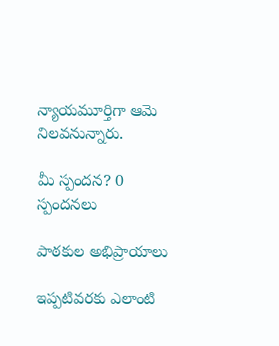న్యాయమూర్తిగా ఆమె నిలవనున్నారు.

మీ స్పందన? 0 స్పందనలు

పాఠకుల అభిప్రాయాలు

ఇప్పటివరకు ఎలాంటి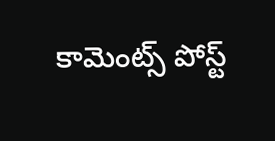కామెంట్స్ పోస్ట్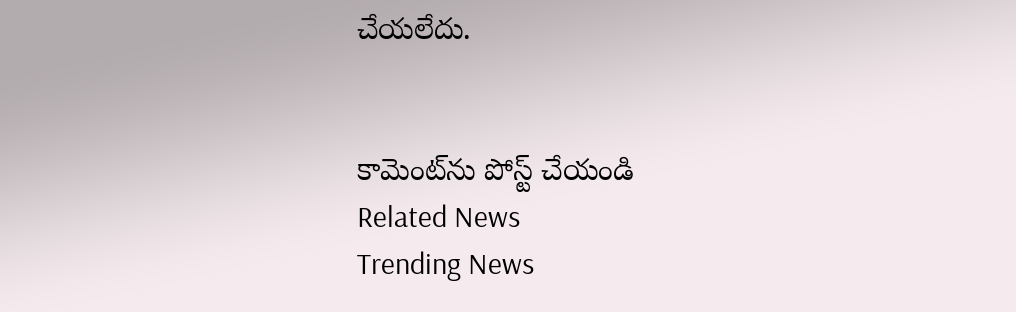చేయలేదు.


కామెంట్‌ను పోస్ట్ చేయండి
Related News
Trending News